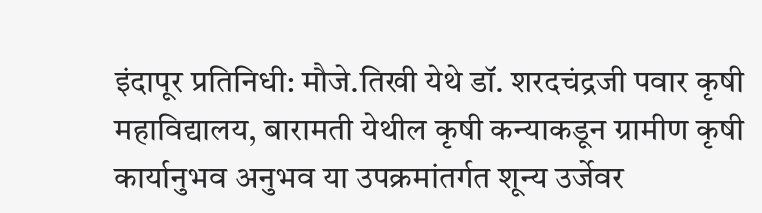इंदापूर प्रतिनिधी: मौजे.तिखी येथे डॉ. शरदचंद्रजी पवार कृषी महाविद्यालय, बारामती येथील कृषी कन्याकडून ग्रामीण कृषी कार्यानुभव अनुभव या उपक्रमांतर्गत शून्य उर्जेवर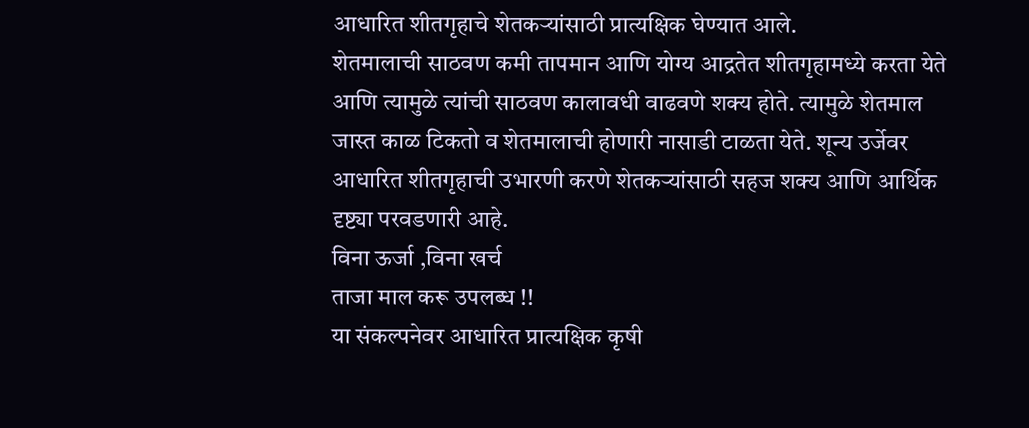आधारित शीतगृहाचे शेतकऱ्यांसाठी प्रात्यक्षिक घेण्यात आले.
शेतमालाची साठवण कमी तापमान आणि योग्य आद्रतेत शीतगृहामध्ये करता येते आणि त्यामुळे त्यांची साठवण कालावधी वाढवणे शक्य होते. त्यामुळे शेतमाल जास्त काळ टिकतो व शेतमालाची होणारी नासाडी टाळता येते. शून्य उर्जेवर आधारित शीतगृहाची उभारणी करणे शेतकऱ्यांसाठी सहज शक्य आणि आर्थिक दृष्ट्या परवडणारी आहे.
विना ऊर्जा ,विना खर्च
ताजा माल करू उपलब्ध !!
या संकल्पनेवर आधारित प्रात्यक्षिक कृषी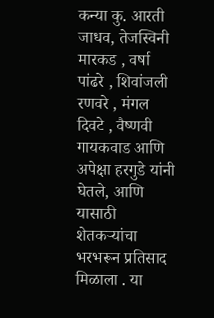कन्या कु. आरती जाधव, तेजस्विनी मारकड , वर्षा पांढरे , शिवांजली रणवरे , मंगल दिवटे , वैष्णवी गायकवाड आणि अपेक्षा हरगुडे यांनी घेतले, आणि यासाठी शेतकऱ्यांचा भरभरून प्रतिसाद मिळाला . या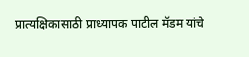प्रात्यक्षिकासाठी प्राध्यापक पाटील मॅडम यांचे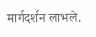मार्गदर्शन लाभले.